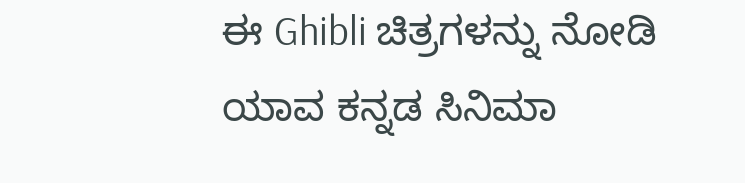ಈ Ghibli ಚಿತ್ರಗಳನ್ನು ನೋಡಿ ಯಾವ ಕನ್ನಡ ಸಿನಿಮಾ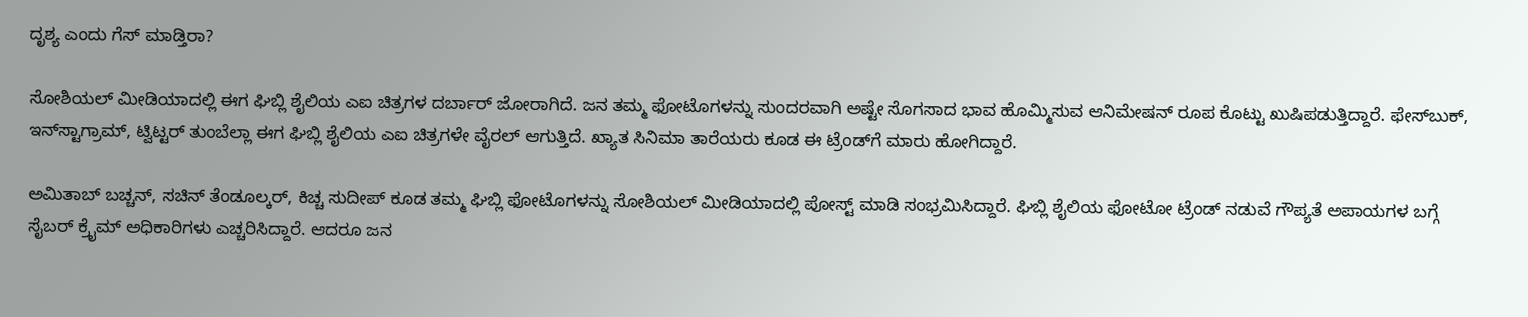ದೃಶ್ಯ ಎಂದು ಗೆಸ್ ಮಾಡ್ತಿರಾ?

ಸೋಶಿಯಲ್ ಮೀಡಿಯಾದಲ್ಲಿ ಈಗ ಘಿಬ್ಲಿ ಶೈಲಿಯ ಎಐ ಚಿತ್ರಗಳ ದರ್ಬಾರ್ ಜೋರಾಗಿದೆ. ಜನ ತಮ್ಮ ಫೋಟೊಗಳನ್ನು ಸುಂದರವಾಗಿ ಅಷ್ಟೇ ಸೊಗಸಾದ ಭಾವ ಹೊಮ್ಮಿಸುವ ಆನಿಮೇಷನ್ ರೂಪ ಕೊಟ್ಟು ಖುಷಿಪಡುತ್ತಿದ್ದಾರೆ. ಫೇಸ್‌ಬುಕ್, ಇನ್‌ಸ್ಟಾಗ್ರಾಮ್, ಟ್ವಿಟ್ಟರ್ ತುಂಬೆಲ್ಲಾ ಈಗ ಘಿಬ್ಲಿ ಶೈಲಿಯ ಎಐ ಚಿತ್ರಗಳೇ ವೈರಲ್ ಆಗುತ್ತಿದೆ. ಖ್ಯಾತ ಸಿನಿಮಾ ತಾರೆಯರು ಕೂಡ ಈ ಟ್ರೆಂಡ್‌ಗೆ ಮಾರು ಹೋಗಿದ್ದಾರೆ.

ಅಮಿತಾಬ್ ಬಚ್ಚನ್, ಸಚಿನ್ ತೆಂಡೂಲ್ಕರ್, ಕಿಚ್ಚ ಸುದೀಪ್ ಕೂಡ ತಮ್ಮ ಘಿಬ್ಲಿ ಫೋಟೊಗಳನ್ನು ಸೋಶಿಯಲ್ ಮೀಡಿಯಾದಲ್ಲಿ ಪೋಸ್ಟ್ ಮಾಡಿ ಸಂಭ್ರಮಿಸಿದ್ದಾರೆ. ಘಿಬ್ಲಿ ಶೈಲಿಯ ಫೋಟೋ ಟ್ರೆಂಡ್ ನಡುವೆ ಗೌಪ್ಯತೆ ಅಪಾಯಗಳ ಬಗ್ಗೆ ಸೈಬರ್ ಕ್ರೈಮ್ ಅಧಿಕಾರಿಗಳು ಎಚ್ಚರಿಸಿದ್ದಾರೆ. ಆದರೂ ಜನ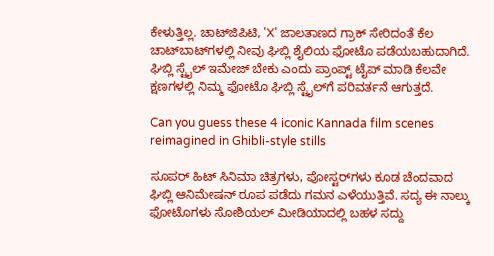ಕೇಳುತ್ತಿಲ್ಲ. ಚಾಟ್‌ಜಿಪಿಟಿ, 'X' ಜಾಲತಾಣದ ಗ್ರಾಕ್ ಸೇರಿದಂತೆ ಕೆಲ ಚಾಟ್‌ಬಾಟ್‌ಗಳಲ್ಲಿ ನೀವು ಘಿಬ್ಲಿ ಶೈಲಿಯ ಫೋಟೊ ಪಡೆಯಬಹುದಾಗಿದೆ. ಘಿಬ್ಲಿ ಸ್ಟೈಲ್ ಇಮೇಜ್ ಬೇಕು ಎಂದು ಪ್ರಾಂಪ್ಟ್ ಟೈಪ್ ಮಾಡಿ ಕೆಲವೇ ಕ್ಷಣಗಳಲ್ಲಿ ನಿಮ್ಮ ಫೋಟೊ ಘಿಬ್ಲಿ ಸ್ಟೈಲ್‌ಗೆ ಪರಿವರ್ತನೆ ಆಗುತ್ತದೆ.

Can you guess these 4 iconic Kannada film scenes reimagined in Ghibli-style stills

ಸೂಪರ್ ಹಿಟ್ ಸಿನಿಮಾ ಚಿತ್ರಗಳು, ಪೋಸ್ಟರ್‌ಗಳು ಕೂಡ ಚೆಂದವಾದ ಘಿಬ್ಲಿ ಆನಿಮೇಷನ್ ರೂಪ ಪಡೆದು ಗಮನ ಎಳೆಯುತ್ತಿವೆ. ಸದ್ಯ ಈ ನಾಲ್ಕು ಫೋಟೊಗಳು ಸೋಶಿಯಲ್ ಮೀಡಿಯಾದಲ್ಲಿ ಬಹಳ ಸದ್ದು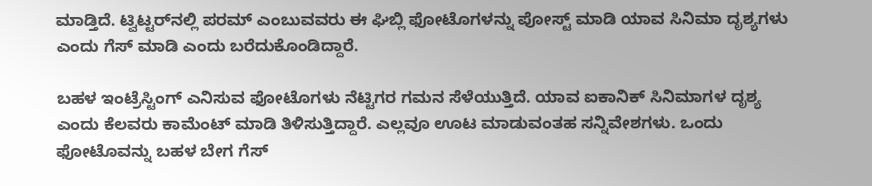ಮಾಡ್ತಿದೆ. ಟ್ವಿಟ್ಟರ್‌ನಲ್ಲಿ ಪರಮ್ ಎಂಬುವವರು ಈ ಘಿಬ್ಲಿ ಫೋಟೊಗಳನ್ನು ಪೋಸ್ಟ್ ಮಾಡಿ ಯಾವ ಸಿನಿಮಾ ದೃಶ್ಯಗಳು ಎಂದು ಗೆಸ್ ಮಾಡಿ ಎಂದು ಬರೆದುಕೊಂಡಿದ್ದಾರೆ.

ಬಹಳ ಇಂಟ್ರೆಸ್ಟಿಂಗ್ ಎನಿಸುವ ಫೋಟೊಗಳು ನೆಟ್ಟಿಗರ ಗಮನ ಸೆಳೆಯುತ್ತಿದೆ. ಯಾವ ಐಕಾನಿಕ್ ಸಿನಿಮಾಗಳ ದೃಶ್ಯ ಎಂದು ಕೆಲವರು ಕಾಮೆಂಟ್ ಮಾಡಿ ತಿಳಿಸುತ್ತಿದ್ದಾರೆ. ಎಲ್ಲವೂ ಊಟ ಮಾಡುವಂತಹ ಸನ್ನಿವೇಶಗಳು. ಒಂದು ಫೋಟೊವನ್ನು ಬಹಳ ಬೇಗ ಗೆಸ್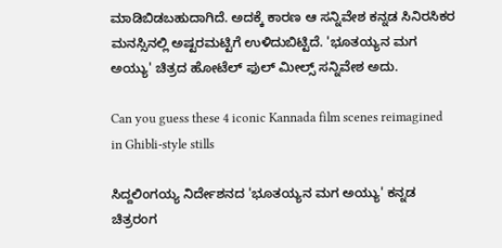ಮಾಡಿಬಿಡಬಹುದಾಗಿದೆ. ಅದಕ್ಕೆ ಕಾರಣ ಆ ಸನ್ನಿವೇಶ ಕನ್ನಡ ಸಿನಿರಸಿಕರ ಮನಸ್ಸಿನಲ್ಲಿ ಅಷ್ಟರಮಟ್ಟಿಗೆ ಉಳಿದುಬಿಟ್ಟಿದೆ. 'ಭೂತಯ್ಯನ ಮಗ ಅಯ್ಯು' ಚಿತ್ರದ ಹೋಟೆಲ್ ಫುಲ್ ಮೀಲ್ಸ್ ಸನ್ನಿವೇಶ ಅದು.

Can you guess these 4 iconic Kannada film scenes reimagined in Ghibli-style stills

ಸಿದ್ದಲಿಂಗಯ್ಯ ನಿರ್ದೇಶನದ 'ಭೂತಯ್ಯನ ಮಗ ಅಯ್ಯು' ಕನ್ನಡ ಚಿತ್ರರಂಗ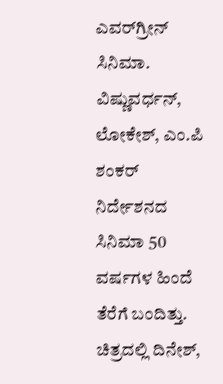ಎವರ್‌ಗ್ರೀನ್ ಸಿನಿಮಾ. ವಿಷ್ಣುವರ್ಧನ್, ಲೋಕೇಶ್, ಎಂ.ಪಿ ಶಂಕರ್ ನಿರ್ದೇಶನದ ಸಿನಿಮಾ 50 ವರ್ಷಗಳ ಹಿಂದೆ ತೆರೆಗೆ ಬಂದಿತ್ತು. ಚಿತ್ರದಲ್ಲಿ ದಿನೇಶ್,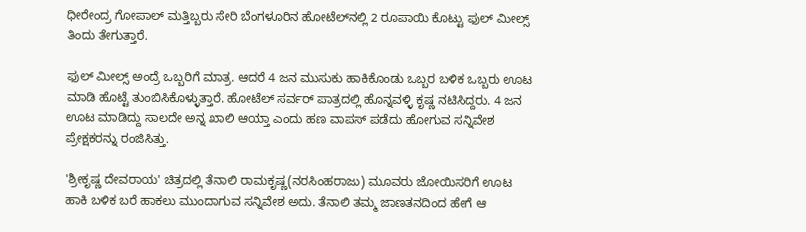ಧೀರೇಂದ್ರ ಗೋಪಾಲ್ ಮತ್ತಿಬ್ಬರು ಸೇರಿ ಬೆಂಗಳೂರಿನ ಹೋಟೆಲ್‌ನಲ್ಲಿ 2 ರೂಪಾಯಿ ಕೊಟ್ಟು ಫುಲ್ ಮೀಲ್ಸ್ ತಿಂದು ತೇಗುತ್ತಾರೆ.

ಫುಲ್ ಮೀಲ್ಸ್ ಅಂದ್ರೆ ಒಬ್ಬರಿಗೆ ಮಾತ್ರ. ಆದರೆ 4 ಜನ ಮುಸುಕು ಹಾಕಿಕೊಂಡು ಒಬ್ಬರ ಬಳಿಕ ಒಬ್ಬರು ಊಟ ಮಾಡಿ ಹೊಟ್ಟೆ ತುಂಬಿಸಿಕೊಳ್ಳುತ್ತಾರೆ. ಹೋಟೆಲ್ ಸರ್ವರ್ ಪಾತ್ರದಲ್ಲಿ ಹೊನ್ನವಳ್ಳಿ ಕೃಷ್ಣ ನಟಿಸಿದ್ದರು. 4 ಜನ ಊಟ ಮಾಡಿದ್ದು ಸಾಲದೇ ಅನ್ನ ಖಾಲಿ ಆಯ್ತಾ ಎಂದು ಹಣ ವಾಪಸ್ ಪಡೆದು ಹೋಗುವ ಸನ್ನಿವೇಶ ಪ್ರೇಕ್ಷಕರನ್ನು ರಂಜಿಸಿತ್ತು.

'ಶ್ರೀಕೃಷ್ಣ ದೇವರಾಯ' ಚಿತ್ರದಲ್ಲಿ ತೆನಾಲಿ ರಾಮಕೃಷ್ಣ(ನರಸಿಂಹರಾಜು) ಮೂವರು ಜೋಯಿಸರಿಗೆ ಊಟ ಹಾಕಿ ಬಳಿಕ ಬರೆ ಹಾಕಲು ಮುಂದಾಗುವ ಸನ್ನಿವೇಶ ಅದು. ತೆನಾಲಿ ತಮ್ಮ ಜಾಣತನದಿಂದ ಹೇಗೆ ಆ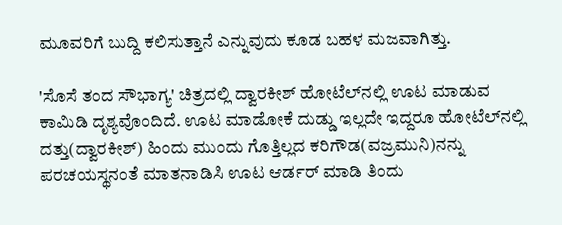ಮೂವರಿಗೆ ಬುದ್ದಿ ಕಲಿಸುತ್ತಾನೆ ಎನ್ನುವುದು ಕೂಡ ಬಹಳ ಮಜವಾಗಿತ್ತು.

'ಸೊಸೆ ತಂದ ಸೌಭಾಗ್ಯ' ಚಿತ್ರದಲ್ಲಿ ದ್ವಾರಕೀಶ್ ಹೋಟೆಲ್‌ನಲ್ಲಿ ಊಟ ಮಾಡುವ ಕಾಮಿಡಿ ದೃಶ್ಯವೊಂದಿದೆ. ಊಟ ಮಾಡೋಕೆ ದುಡ್ಡು ಇಲ್ಲದೇ ಇದ್ದರೂ ಹೋಟೆಲ್‌ನಲ್ಲಿ ದತ್ತು(ದ್ವಾರಕೀಶ್) ಹಿಂದು ಮುಂದು ಗೊತ್ತಿಲ್ಲದ ಕರಿಗೌಡ(ವಜ್ರಮುನಿ)ನನ್ನು ಪರಚಯಸ್ಥನಂತೆ ಮಾತನಾಡಿಸಿ ಊಟ ಆರ್ಡರ್ ಮಾಡಿ ತಿಂದು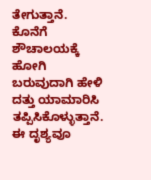ತೇಗುತ್ತಾನೆ. ಕೊನೆಗೆ ಶೌಚಾಲಯಕ್ಕೆ ಹೋಗಿ ಬರುವುದಾಗಿ ಹೇಳಿ ದತ್ತು ಯಾಮಾರಿಸಿ ತಪ್ಪಿಸಿಕೊಳ್ಳುತ್ತಾನೆ. ಈ ದೃಶ್ಯವೂ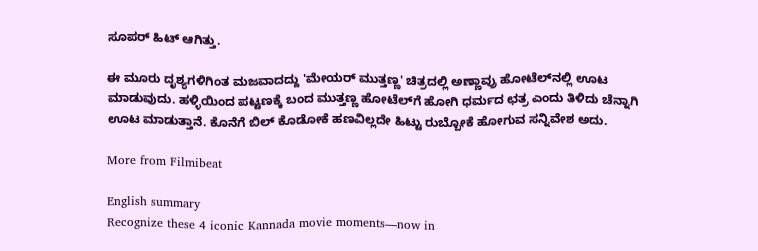ಸೂಪರ್ ಹಿಟ್ ಆಗಿತ್ತು.

ಈ ಮೂರು ದೃಶ್ಯಗಳಿಗಿಂತ ಮಜವಾದದ್ದು 'ಮೇಯರ್ ಮುತ್ತಣ್ಣ' ಚಿತ್ರದಲ್ಲಿ ಅಣ್ಣಾವ್ರು ಹೋಟೆಲ್‌ನಲ್ಲಿ ಊಟ ಮಾಡುವುದು. ಹಳ್ಳಿಯಿಂದ ಪಟ್ಟಣಕ್ಕೆ ಬಂದ ಮುತ್ತಣ್ಣ ಹೋಟೆಲ್‌ಗೆ ಹೋಗಿ ಧರ್ಮದ ಛತ್ರ ಎಂದು ತಿಳಿದು ಚೆನ್ನಾಗಿ ಊಟ ಮಾಡುತ್ತಾನೆ. ಕೊನೆಗೆ ಬಿಲ್ ಕೊಡೋಕೆ ಹಣವಿಲ್ಲದೇ ಹಿಟ್ಟು ರುಬ್ಬೋಕೆ ಹೋಗುವ ಸನ್ನಿವೇಶ ಅದು.

More from Filmibeat

English summary
Recognize these 4 iconic Kannada movie moments—now in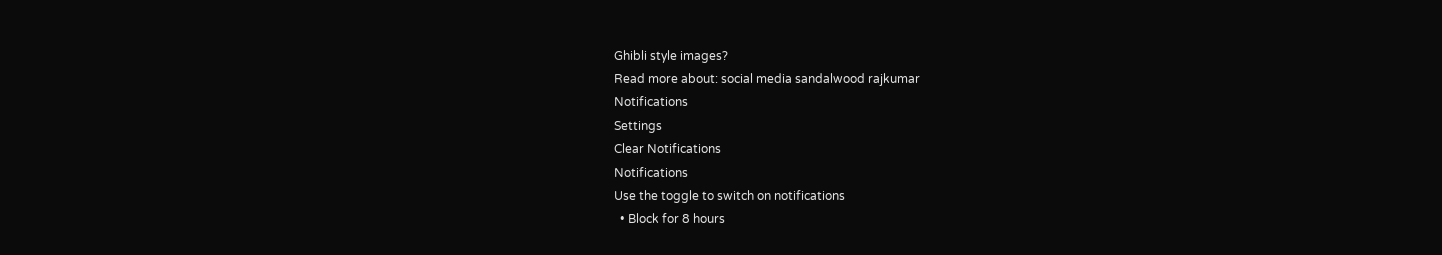Ghibli style images?
Read more about: social media sandalwood rajkumar
Notifications
Settings
Clear Notifications
Notifications
Use the toggle to switch on notifications
  • Block for 8 hours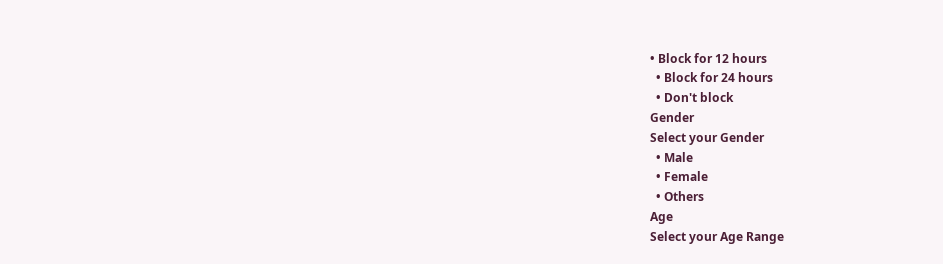• Block for 12 hours
  • Block for 24 hours
  • Don't block
Gender
Select your Gender
  • Male
  • Female
  • Others
Age
Select your Age Range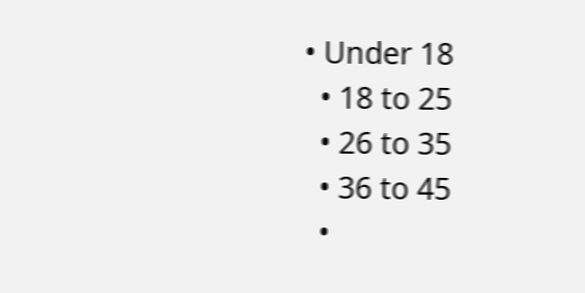• Under 18
  • 18 to 25
  • 26 to 35
  • 36 to 45
  •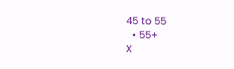45 to 55
  • 55+
X